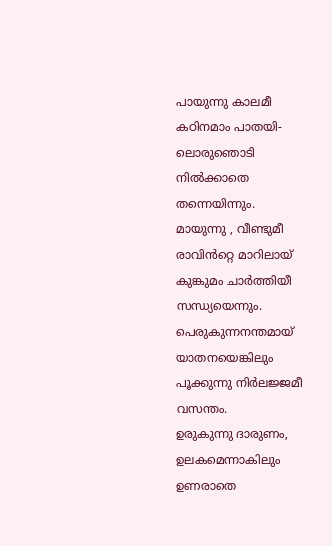പായുന്നു കാലമീ കഠിനമാം പാതയി-
ലൊരുഞൊടി നിൽക്കാതെ തന്നെയിന്നും.
മായുന്നു , വീണ്ടുമീ രാവിൻറ്റെ മാറിലായ്
കുങ്കുമം ചാർത്തിയീ സന്ധ്യയെന്നും.
പെരുകുന്നനന്തമായ് യാതനയെങ്കിലും
പൂക്കുന്നു നിർലജ്ജമീ വസന്തം.
ഉരുകുന്നു ദാരുണം, ഉലകമെന്നാകിലും
ഉണരാതെ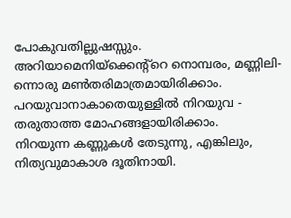പോകുവതില്ലുഷസ്സും.
അറിയാമെനിയ്ക്കെന്റ്റെ നൊമ്പരം, മണ്ണിലി-
ന്നൊരു മൺതരിമാത്രമായിരിക്കാം.
പറയുവാനാകാതെയുള്ളിൽ നിറയുവ -
തരുതാത്ത മോഹങ്ങളായിരിക്കാം.
നിറയുന്ന കണ്ണുകൾ തേടുന്നു, എങ്കിലും,
നിത്യവുമാകാശ ദൂതിനായി.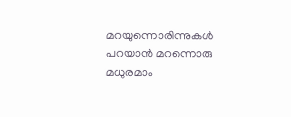മറയുന്നൊരിന്നുകൾ പറയാൻ മറന്നൊരു
മധുരമാം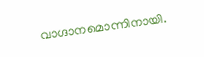വാഗ്ദാനമൊന്നിനായി.